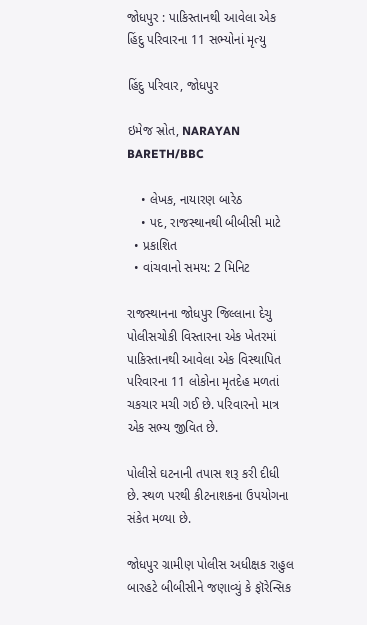જોધપુર : પાકિસ્તાનથી આવેલા એક હિંદુ પરિવારના 11 સભ્યોનાં મૃત્યુ

હિંદુ પરિવાર, જોધપુર

ઇમેજ સ્રોત, NARAYAN BARETH/BBC

    • લેખક, નાયારણ બારેઠ
    • પદ, રાજસ્થાનથી બીબીસી માટે
  • પ્રકાશિત
  • વાંચવાનો સમય: 2 મિનિટ

રાજસ્થાનના જોધપુર જિલ્લાના દેચુ પોલીસચોકી વિસ્તારના એક ખેતરમાં પાકિસ્તાનથી આવેલા એક વિસ્થાપિત પરિવારના 11 લોકોના મૃતદેહ મળતાં ચકચાર મચી ગઈ છે. પરિવારનો માત્ર એક સભ્ય જીવિત છે.

પોલીસે ઘટનાની તપાસ શરૂ કરી દીધી છે. સ્થળ પરથી કીટનાશકના ઉપયોગના સંકેત મળ્યા છે.

જોધપુર ગ્રામીણ પોલીસ અધીક્ષક રાહુલ બારહટે બીબીસીને જણાવ્યું કે ફૉરેન્સિક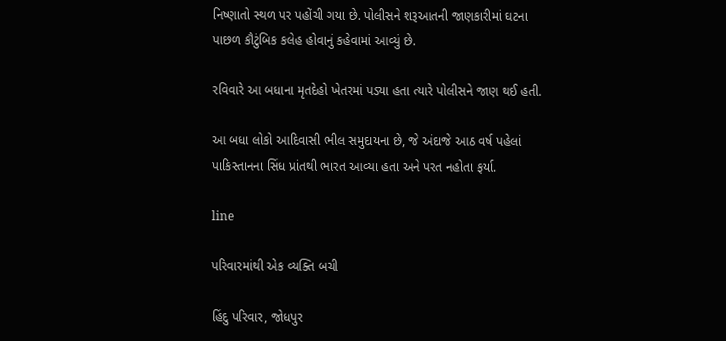નિષ્ણાતો સ્થળ પર પહોંચી ગયા છે. પોલીસને શરૂઆતની જાણકારીમાં ઘટના પાછળ કૌટુંબિક કલેહ હોવાનું કહેવામાં આવ્યું છે.

રવિવારે આ બધાના મૃતદેહો ખેતરમાં પડ્યા હતા ત્યારે પોલીસને જાણ થઈ હતી.

આ બધા લોકો આદિવાસી ભીલ સમુદાયના છે, જે અંદાજે આઠ વર્ષ પહેલાં પાકિસ્તાનના સિંધ પ્રાંતથી ભારત આવ્યા હતા અને પરત નહોતા ફર્યા.

line

પરિવારમાંથી એક વ્યક્તિ બચી

હિંદુ પરિવાર, જોધપુર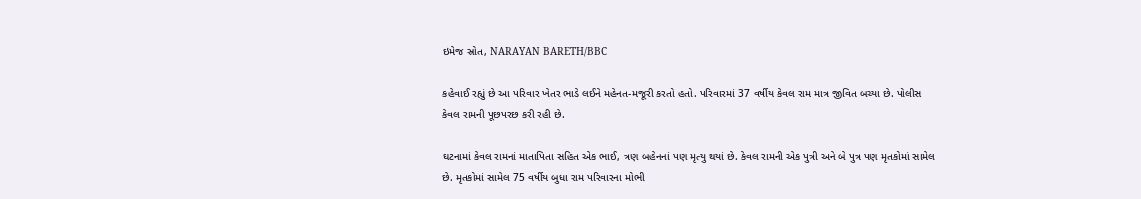ઇમેજ સ્રોત, NARAYAN BARETH/BBC

કહેવાઈ રહ્યું છે આ પરિવાર ખેતર ભાડે લઈને મહેનત-મજૂરી કરતો હતો. પરિવારમાં 37 વર્ષીય કેવલ રામ માત્ર જીવિત બચ્યા છે. પોલીસ કેવલ રામની પૂછપરછ કરી રહી છે.

ઘટનામાં કેવલ રામનાં માતાપિતા સહિત એક ભાઈ, ત્રણ બહેનનાં પણ મૃત્યુ થયાં છે. કેવલ રામની એક પુત્રી અને બે પુત્ર પણ મૃતકોમાં સામેલ છે. મૃતકોમાં સામેલ 75 વર્ષીય બુધા રામ પરિવારના મોભી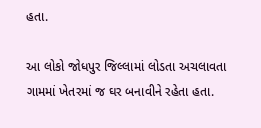હતા.

આ લોકો જોધપુર જિલ્લામાં લોડતા અચલાવતા ગામમાં ખેતરમાં જ ઘર બનાવીને રહેતા હતા.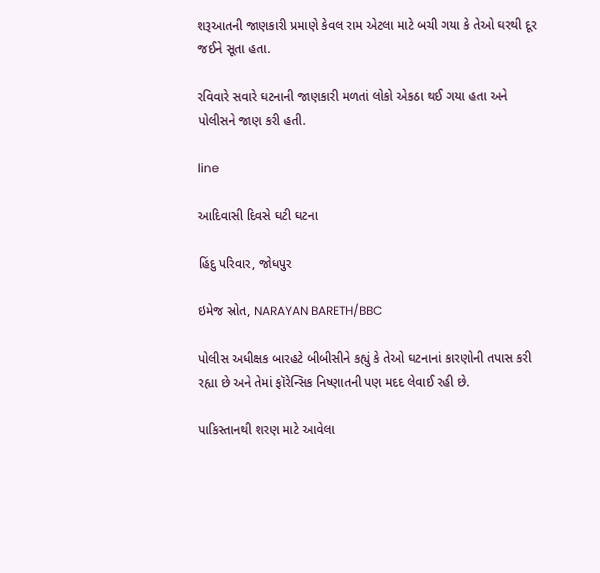શરૂઆતની જાણકારી પ્રમાણે કેવલ રામ એટલા માટે બચી ગયા કે તેઓ ઘરથી દૂર જઈને સૂતા હતા.

રવિવારે સવારે ઘટનાની જાણકારી મળતાં લોકો એકઠા થઈ ગયા હતા અને પોલીસને જાણ કરી હતી.

line

આદિવાસી દિવસે ઘટી ઘટના

હિંદુ પરિવાર, જોધપુર

ઇમેજ સ્રોત, NARAYAN BARETH/BBC

પોલીસ અધીક્ષક બારહટે બીબીસીને કહ્યું કે તેઓ ઘટનાનાં કારણોની તપાસ કરી રહ્યા છે અને તેમાં ફૉરેન્સિક નિષ્ણાતની પણ મદદ લેવાઈ રહી છે.

પાકિસ્તાનથી શરણ માટે આવેલા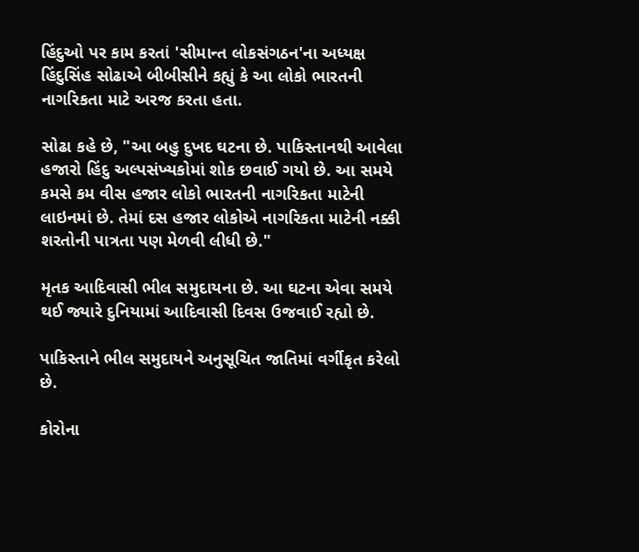હિંદુઓ પર કામ કરતાં 'સીમાન્ત લોકસંગઠન'ના અધ્યક્ષ હિંદુસિંહ સોઢાએ બીબીસીને કહ્યું કે આ લોકો ભારતની નાગરિકતા માટે અરજ કરતા હતા.

સોઢા કહે છે, "આ બહુ દુખદ ઘટના છે. પાકિસ્તાનથી આવેલા હજારો હિંદુ અલ્પસંખ્યકોમાં શોક છવાઈ ગયો છે. આ સમયે કમસે કમ વીસ હજાર લોકો ભારતની નાગરિકતા માટેની લાઇનમાં છે. તેમાં દસ હજાર લોકોએ નાગરિકતા માટેની નક્કી શરતોની પાત્રતા પણ મેળવી લીધી છે."

મૃતક આદિવાસી ભીલ સમુદાયના છે. આ ઘટના એવા સમયે થઈ જ્યારે દુનિયામાં આદિવાસી દિવસ ઉજવાઈ રહ્યો છે.

પાકિસ્તાને ભીલ સમુદાયને અનુસૂચિત જાતિમાં વર્ગીકૃત કરેલો છે.

કોરોના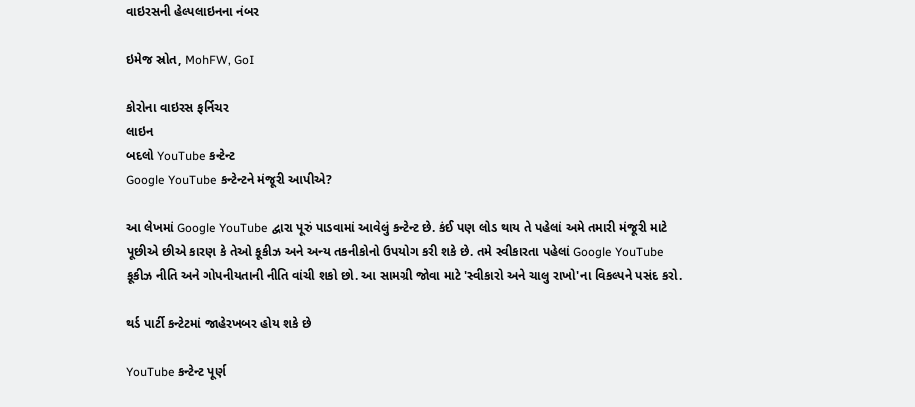વાઇરસની હેલ્પલાઇનના નંબર

ઇમેજ સ્રોત, MohFW, GoI

કોરોના વાઇરસ ફર્નિચર
લાઇન
બદલો YouTube કન્ટેન્ટ
Google YouTube કન્ટેન્ટને મંજૂરી આપીએ?

આ લેખમાં Google YouTube દ્વારા પૂરું પાડવામાં આવેલું કન્ટેન્ટ છે. કંઈ પણ લોડ થાય તે પહેલાં અમે તમારી મંજૂરી માટે પૂછીએ છીએ કારણ કે તેઓ કૂકીઝ અને અન્ય તકનીકોનો ઉપયોગ કરી શકે છે. તમે સ્વીકારતા પહેલાં Google YouTube કૂકીઝ નીતિ અને ગોપનીયતાની નીતિ વાંચી શકો છો. આ સામગ્રી જોવા માટે 'સ્વીકારો અને ચાલુ રાખો'ના વિકલ્પને પસંદ કરો.

થર્ડ પાર્ટી કન્ટેટમાં જાહેરખબર હોય શકે છે

YouTube કન્ટેન્ટ પૂર્ણ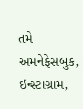તમે અમનેફેસબુક, ઇન્સ્ટાગ્રામ,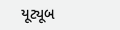યૂટ્યૂબ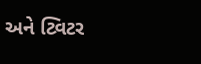અને ટ્વિટર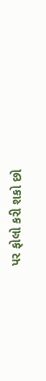પર ફોલો કરી શકો છો